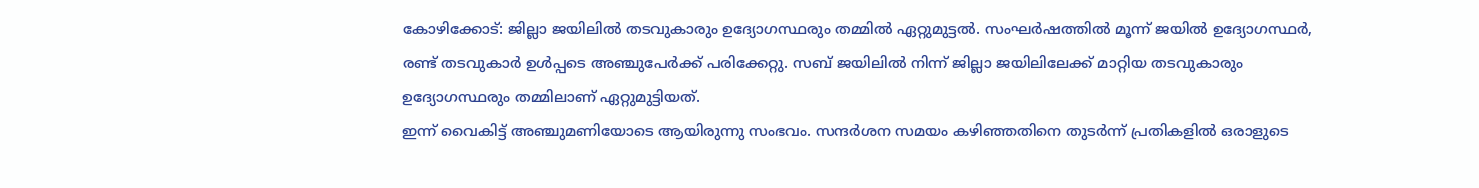കോഴിക്കോട്: ജില്ലാ ജയിലിൽ തടവുകാരും ഉദ്യോഗസ്ഥരും തമ്മിൽ ഏറ്റുമുട്ടൽ. സംഘർഷത്തിൽ മൂന്ന് ജയിൽ ഉദ്യോഗസ്ഥർ, രണ്ട് തടവുകാർ ഉൾപ്പടെ അഞ്ചുപേർക്ക് പരിക്കേറ്റു. സബ് ജയിലിൽ നിന്ന് ജില്ലാ ജയിലിലേക്ക് മാറ്റിയ തടവുകാരും ഉദ്യോഗസ്ഥരും തമ്മിലാണ് ഏറ്റുമുട്ടിയത്.
ഇന്ന് വൈകിട്ട് അഞ്ചുമണിയോടെ ആയിരുന്നു സംഭവം. സന്ദർശന സമയം കഴിഞ്ഞതിനെ തുടർന്ന് പ്രതികളിൽ ഒരാളുടെ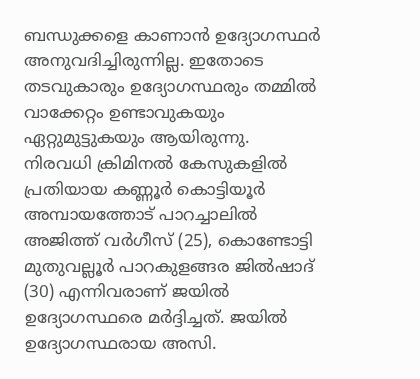ബന്ധുക്കളെ കാണാൻ ഉദ്യോഗസ്ഥർ അനുവദിച്ചിരുന്നില്ല. ഇതോടെ തടവുകാരും ഉദ്യോഗസ്ഥരും തമ്മിൽ വാക്കേറ്റം ഉണ്ടാവുകയും ഏറ്റുമുട്ടുകയും ആയിരുന്നു.
നിരവധി ക്രിമിനൽ കേസുകളിൽ പ്രതിയായ കണ്ണൂർ കൊട്ടിയൂർ അമ്പായത്തോട് പാറച്ചാലിൽ അജിത്ത് വർഗീസ് (25), കൊണ്ടോട്ടി മുതുവല്ലൂർ പാറകുളങ്ങര ജിൽഷാദ് (30) എന്നിവരാണ് ജയിൽ ഉദ്യോഗസ്ഥരെ മർദ്ദിച്ചത്. ജയിൽ ഉദ്യോഗസ്ഥരായ അസി.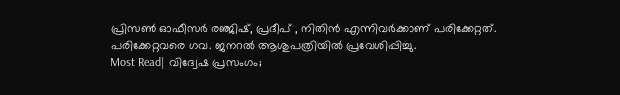പ്രിസൺ ഓഫീസർ രഞ്ജിഷ്, പ്രദീപ് , നിതിൻ എന്നിവർക്കാണ് പരിക്കേറ്റത്. പരിക്കേറ്റവരെ ഗവ. ജനറൽ ആശുപത്രിയിൽ പ്രവേശിപ്പിച്ചു.
Most Read| വിദ്വേഷ പ്രസംഗം;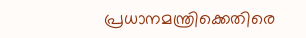പ്രധാനമന്ത്രിക്കെതിരെ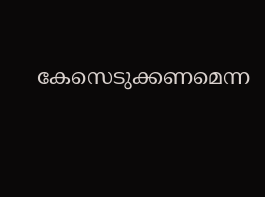കേസെടുക്കണമെന്ന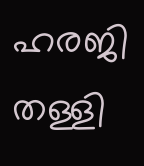ഹരജി തള്ളി